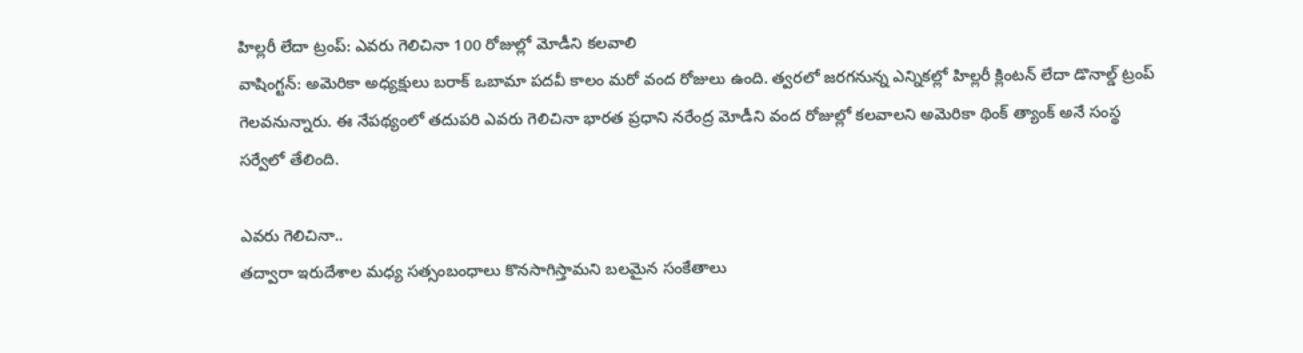హిల్లరీ లేదా ట్రంప్: ఎవరు గెలిచినా 100 రోజుల్లో మోడీని కలవాలి
వాషింగ్టన్: అమెరికా అధ్యక్షులు బరాక్ ఒబామా పదవీ కాలం మరో వంద రోజులు ఉంది. త్వరలో జరగనున్న ఎన్నికల్లో హిల్లరీ క్లింటన్ లేదా డొనాల్డ్ ట్రంప్ గెలవనున్నారు. ఈ నేపథ్యంలో తదుపరి ఎవరు గెలిచినా భారత ప్రధాని నరేంద్ర మోడీని వంద రోజుల్లో కలవాలని అమెరికా థింక్ త్యాంక్ అనే సంస్థ సర్వేలో తేలింది.

ఎవరు గెలిచినా..
తద్వారా ఇరుదేశాల మధ్య సత్సంబంధాలు కొనసాగిస్తామని బలమైన సంకేతాలు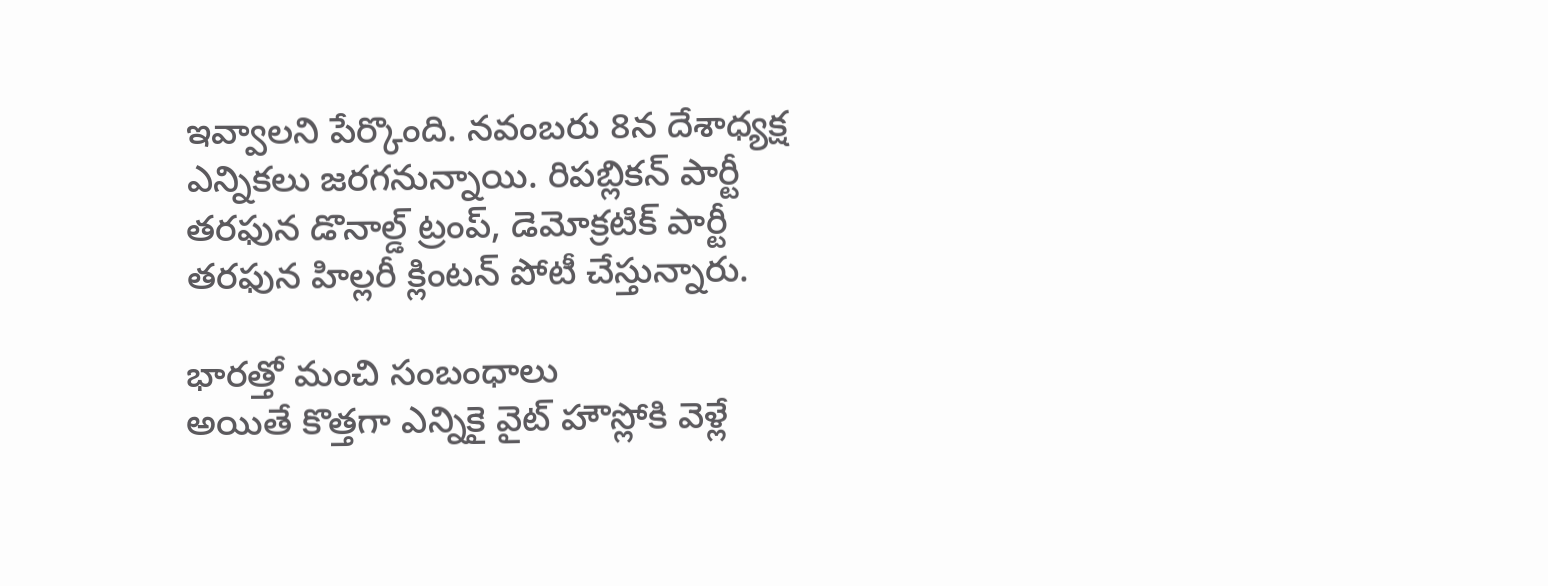ఇవ్వాలని పేర్కొంది. నవంబరు 8న దేశాధ్యక్ష ఎన్నికలు జరగనున్నాయి. రిపబ్లికన్ పార్టీ తరఫున డొనాల్డ్ ట్రంప్, డెమోక్రటిక్ పార్టీ తరఫున హిల్లరీ క్లింటన్ పోటీ చేస్తున్నారు.

భారత్తో మంచి సంబంధాలు
అయితే కొత్తగా ఎన్నికై వైట్ హౌస్లోకి వెళ్లే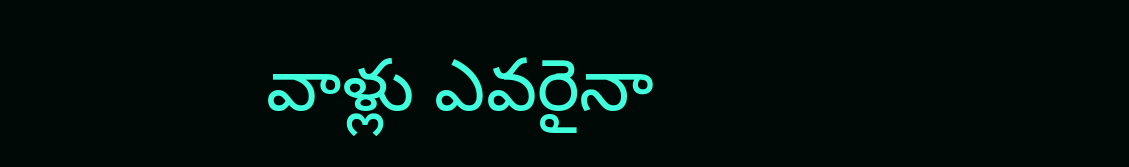వాళ్లు ఎవరైనా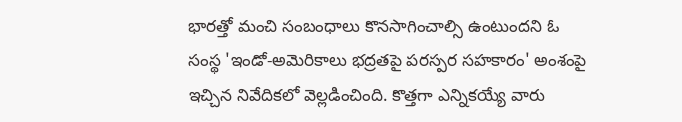భారత్తో మంచి సంబంధాలు కొనసాగించాల్సి ఉంటుందని ఓ సంస్థ 'ఇండో-అమెరికాలు భద్రతపై పరస్పర సహకారం' అంశంపై ఇచ్చిన నివేదికలో వెల్లడించింది. కొత్తగా ఎన్నికయ్యే వారు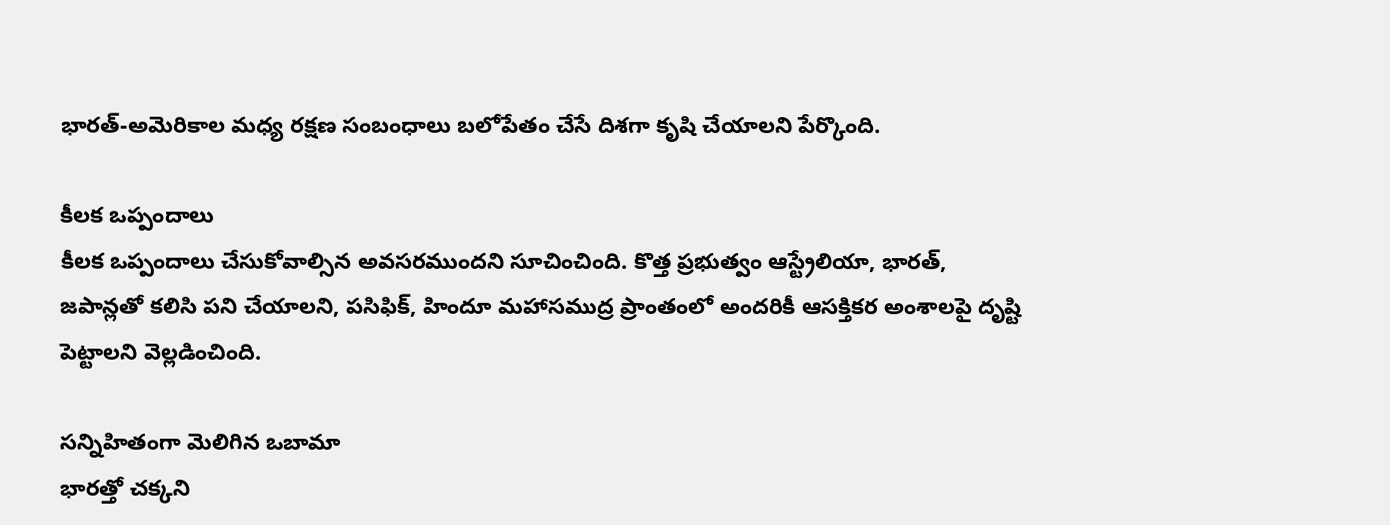భారత్-అమెరికాల మధ్య రక్షణ సంబంధాలు బలోపేతం చేసే దిశగా కృషి చేయాలని పేర్కొంది.

కీలక ఒప్పందాలు
కీలక ఒప్పందాలు చేసుకోవాల్సిన అవసరముందని సూచించింది. కొత్త ప్రభుత్వం ఆస్ట్రేలియా, భారత్, జపాన్లతో కలిసి పని చేయాలని, పసిఫిక్, హిందూ మహాసముద్ర ప్రాంతంలో అందరికీ ఆసక్తికర అంశాలపై దృష్టి పెట్టాలని వెల్లడించింది.

సన్నిహితంగా మెలిగిన ఒబామా
భారత్తో చక్కని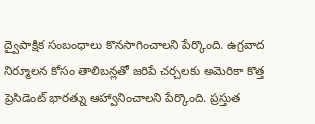ద్వైపాక్షిక సంబంధాలు కొనసాగించాలని పేర్కొంది. ఉగ్రవాద నిర్మూలన కోసం తాలిబన్లతో జరిపే చర్చలకు అమెరికా కొత్త ప్రెసిడెంట్ భారత్ను ఆహ్వానించాలని పేర్కొంది. ప్రస్తుత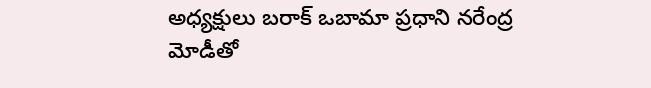అధ్యక్షులు బరాక్ ఒబామా ప్రధాని నరేంద్ర మోడీతో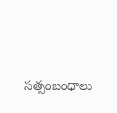సత్సంబంధాలు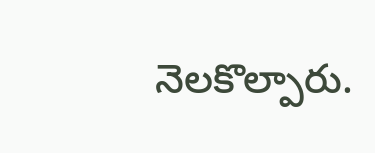నెలకొల్పారు.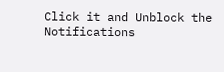Click it and Unblock the Notifications